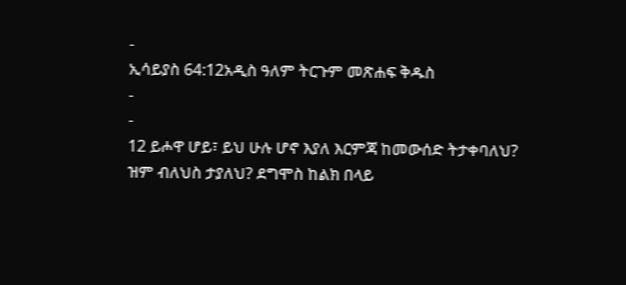-
ኢሳይያስ 64:12አዲስ ዓለም ትርጉም መጽሐፍ ቅዱስ
-
-
12 ይሖዋ ሆይ፣ ይህ ሁሉ ሆኖ እያለ እርምጃ ከመውሰድ ትታቀባለህ?
ዝም ብለህስ ታያለህ? ደግሞስ ከልክ በላይ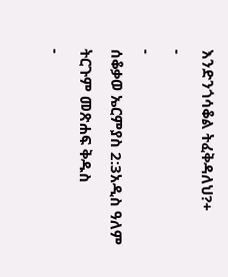እንድንጎሳቆል ትፈቅዳለህ?+
-
-
ሰቆቃወ ኤርምያስ 2:3አዲስ ዓለም ትርጉም መጽሐፍ ቅዱስ
-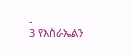-
3 የእስራኤልን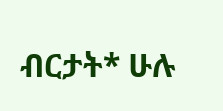ብርታት* ሁሉ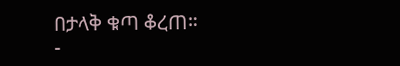በታላቅ ቁጣ ቆረጠ።
-